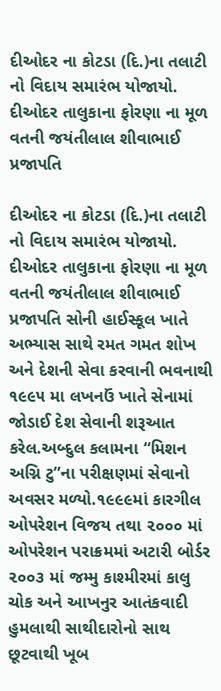દીઓદર ના કોટડા (દિ.)ના તલાટી નો વિદાય સમારંભ યોજાયો.
દીઓદર તાલુકાના ફોરણા ના મૂળ વતની જયંતીલાલ શીવાભાઈ પ્રજાપતિ

દીઓદર ના કોટડા (દિ.)ના તલાટી નો વિદાય સમારંભ યોજાયો.
દીઓદર તાલુકાના ફોરણા ના મૂળ વતની જયંતીલાલ શીવાભાઈ પ્રજાપતિ સોની હાઈસ્કૂલ ખાતે અભ્યાસ સાથે રમત ગમત શોખ અને દેશની સેવા કરવાની ભવનાથી ૧૯૯૫ મા લખનઉં ખાતે સેનામાં જોડાઈ દેશ સેવાની શરૂઆત કરેલ.અબ્દુલ કલામના “મિશન અગ્નિ ટુ”ના પરીક્ષણમાં સેવાનો અવસર મળ્યો.૧૯૯૯માં કારગીલ ઓપરેશન વિજય તથા ૨૦૦૦ માં ઓપરેશન પરાક્રમમાં અટારી બોર્ડર ૨૦૦૩ માં જમ્મુ કાશ્મીરમાં કાલુ ચોક અને આખનુર આતંકવાદી હુમલાથી સાથીદારોનો સાથ છૂટવાથી ખૂબ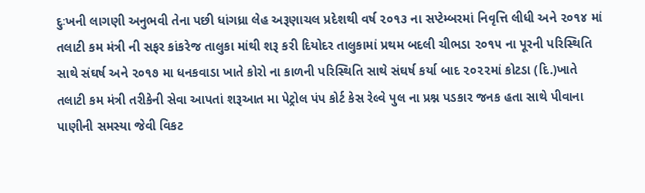દુઃખની લાગણી અનુભવી તેના પછી ધાંગધ્રા લેહ અરૂણાચલ પ્રદેશથી વર્ષ ૨૦૧૩ ના સપ્ટેમ્બરમાં નિવૃત્તિ લીધી અને ૨૦૧૪ માં તલાટી કમ મંત્રી ની સફર કાંકરેજ તાલુકા માંથી શરૂ કરી દિયોદર તાલુકામાં પ્રથમ બદલી ચીભડા ૨૦૧૫ ના પૂરની પરિસ્થિતિ સાથે સંઘર્ષ અને ૨૦૧૭ મા ધનકવાડા ખાતે કોરો ના કાળની પરિસ્થિતિ સાથે સંઘર્ષ કર્યા બાદ ૨૦૨૨માં કોટડા (દિ.)ખાતે તલાટી કમ મંત્રી તરીકેની સેવા આપતાં શરૂઆત મા પેટ્રોલ પંપ કોર્ટ કેસ રેલ્વે પુલ ના પ્રશ્ન પડકાર જનક હતા સાથે પીવાના પાણીની સમસ્યા જેવી વિકટ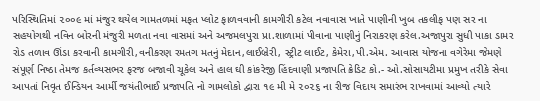પરિસ્થિતિમાં ૨૦૦૯ માં મંજુર થયેલ ગામતળમાં મફત પ્લોટ ફાળવવાની કામગીરી કટેલ નવાવાસ ખાતે પાણીની ખુબ તકલીફ પણ સર ના સહયોગથી નવિન બોરની મંજુરી મળતા નવા વાસમાં અને અજમલપુરા પ્રા.શાળામાં પીવાના પાણીનું નિરાકરણ કરેલ.અજાપુરા સુધી પાકા ડામર રોડ તળાવ ઊંડા કરવાની કામગીરી,વનીકરણ રમતગ મતનું મેદાન,લાઈબ્રેરી, સ્ટ્રીટ લાઈટ, કેમેરા,પી.એમ. આવાસ યોજના વગેરેમા જેમણે સંપૂર્ણ નિષ્ઠા તેમજ કર્તવ્યસભર ફરજ બજાવી ચૂકેલ અને હાલ ઘી કાંકરેજી હિંદવાણી પ્રજાપતિ ક્રેડિટ કો.- ઓ.સોસાયટીમા પ્રમુખ તરીકે સેવા આપતાં નિવૃત ઈન્ડિયન આર્મી જયંતીભાઈ પ્રજાપતિ નો ગામલોકો દ્વારા ૧૯ મી મે ૨૦૨૬ ના રીજ વિદાય સમારંભ રાખવામાં આવ્યો ત્યારે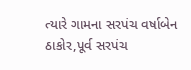ત્યારે ગામના સરપંચ વર્ષાબેન ઠાકોર,પૂર્વ સરપંચ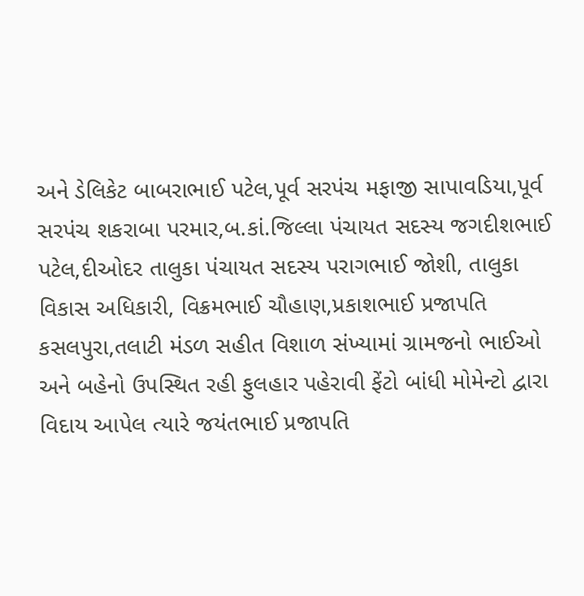અને ડેલિકેટ બાબરાભાઈ પટેલ,પૂર્વ સરપંચ મફાજી સાપાવડિયા,પૂર્વ સરપંચ શકરાબા પરમાર,બ.કાં.જિલ્લા પંચાયત સદસ્ય જગદીશભાઈ પટેલ,દીઓદર તાલુકા પંચાયત સદસ્ય પરાગભાઈ જોશી, તાલુકા વિકાસ અધિકારી, વિક્રમભાઈ ચૌહાણ,પ્રકાશભાઈ પ્રજાપતિ કસલપુરા,તલાટી મંડળ સહીત વિશાળ સંખ્યામાં ગ્રામજનો ભાઈઓ અને બહેનો ઉપસ્થિત રહી ફુલહાર પહેરાવી ફેંટો બાંધી મોમેન્ટો દ્વારા વિદાય આપેલ ત્યારે જયંતભાઈ પ્રજાપતિ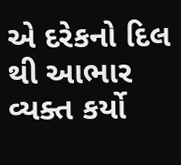એ દરેકનો દિલ થી આભાર વ્યક્ત કર્યો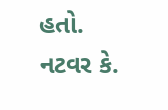હતો.
નટવર કે.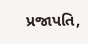પ્રજાપતિ,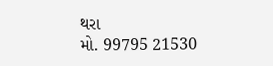થરા
મો. 99795 21530